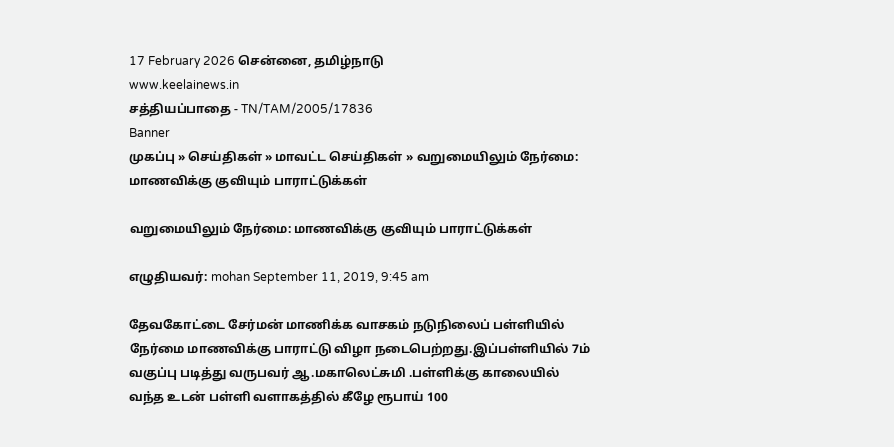17 February 2026 சென்னை, தமிழ்நாடு
www.keelainews.in
சத்தியப்பாதை - TN/TAM/2005/17836
Banner
முகப்பு » செய்திகள் » மாவட்ட செய்திகள் » வறுமையிலும் நேர்மை: மாணவிக்கு குவியும் பாராட்டுக்கள்

வறுமையிலும் நேர்மை: மாணவிக்கு குவியும் பாராட்டுக்கள்

எழுதியவர்: mohan September 11, 2019, 9:45 am

தேவகோட்டை சேர்மன் மாணிக்க வாசகம் நடுநிலைப் பள்ளியில் நேர்மை மாணவிக்கு பாராட்டு விழா நடைபெற்றது.இப்பள்ளியில் 7ம் வகுப்பு படித்து வருபவர் ஆ.மகாலெட்சுமி .பள்ளிக்கு காலையில் வந்த உடன் பள்ளி வளாகத்தில் கீழே ரூபாய் 100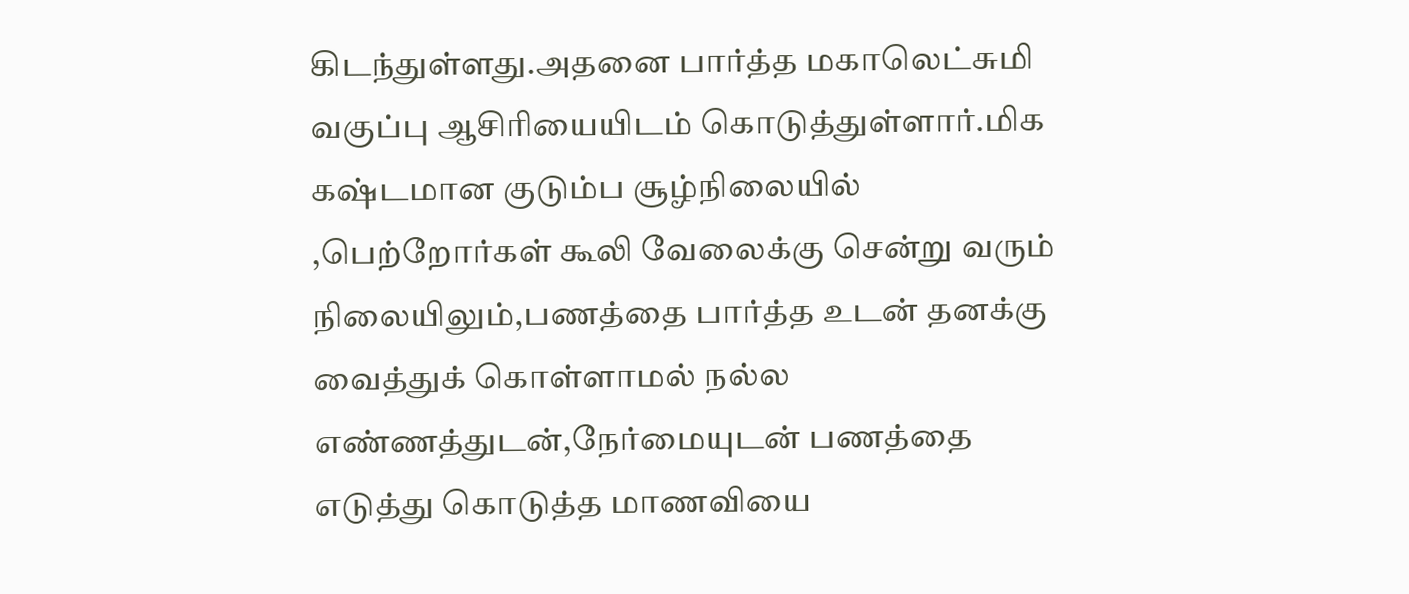கிடந்துள்ளது.அதனை பார்த்த மகாலெட்சுமி வகுப்பு ஆசிரியையிடம் கொடுத்துள்ளார்.மிக கஷ்டமான குடும்ப சூழ்நிலையில் ,பெற்றோர்கள் கூலி வேலைக்கு சென்று வரும் நிலையிலும்,பணத்தை பார்த்த உடன் தனக்கு வைத்துக் கொள்ளாமல் நல்ல எண்ணத்துடன்,நேர்மையுடன் பணத்தை எடுத்து கொடுத்த மாணவியை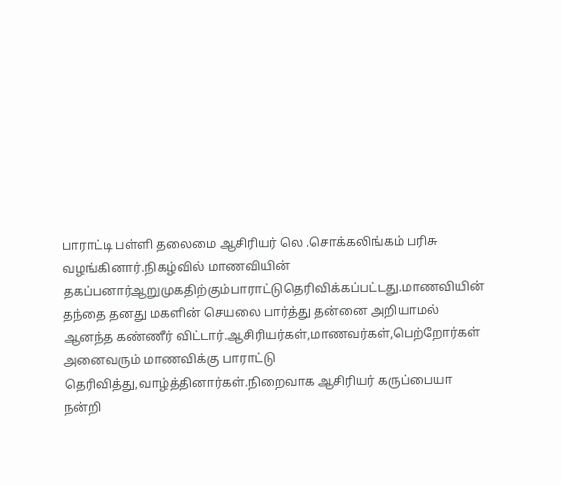பாராட்டி பள்ளி தலைமை ஆசிரியர் லெ .சொக்கலிங்கம் பரிசு வழங்கினார்.நிகழ்வில் மாணவியின் தகப்பனார்ஆறுமுகதிற்கும்பாராட்டுதெரிவிக்கப்பட்டது.மாணவியின் தந்தை தனது மகளின் செயலை பார்த்து தன்னை அறியாமல் ஆனந்த கண்ணீர் விட்டார்.ஆசிரியர்கள்,மாணவர்கள்,பெற்றோர்கள் அனைவரும் மாணவிக்கு பாராட்டு தெரிவித்து,வாழ்த்தினார்கள்.நிறைவாக ஆசிரியர் கருப்பையா நன்றி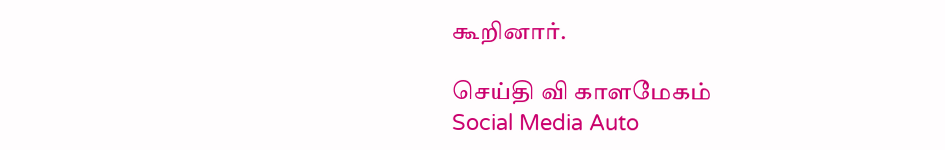கூறினார்.

செய்தி வி காளமேகம்
Social Media Auto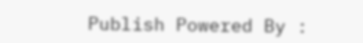Publish Powered By :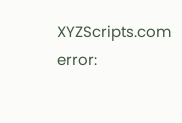XYZScripts.com
error: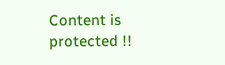Content is protected !!